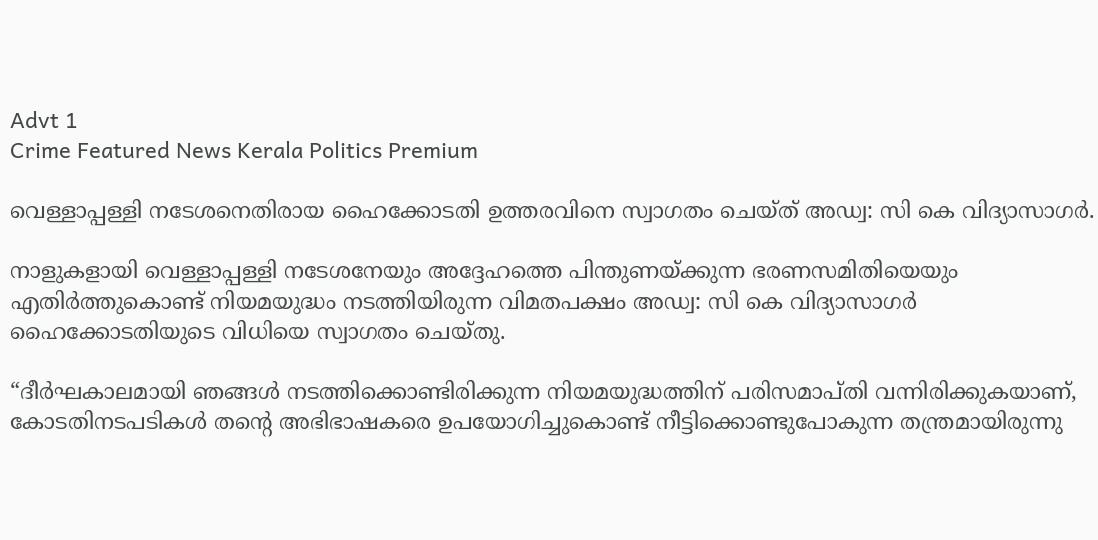Advt 1
Crime Featured News Kerala Politics Premium

വെള്ളാപ്പള്ളി നടേശനെതിരായ ഹൈക്കോടതി ഉത്തരവിനെ സ്വാഗതം ചെയ്ത് അഡ്വ: സി കെ വിദ്യാസാഗർ.

നാളുകളായി വെള്ളാപ്പള്ളി നടേശനേയും അദ്ദേഹത്തെ പിന്തുണയ്ക്കുന്ന ഭരണസമിതിയെയും എതിർത്തുകൊണ്ട് നിയമയുദ്ധം നടത്തിയിരുന്ന വിമതപക്ഷം അഡ്വ: സി കെ വിദ്യാസാഗർ ഹൈക്കോടതിയുടെ വിധിയെ സ്വാഗതം ചെയ്തു.

“ദീർഘകാലമായി ഞങ്ങൾ നടത്തിക്കൊണ്ടിരിക്കുന്ന നിയമയുദ്ധത്തിന് പരിസമാപ്തി വന്നിരിക്കുകയാണ്, കോടതിനടപടികൾ തന്റെ അഭിഭാഷകരെ ഉപയോഗിച്ചുകൊണ്ട് നീട്ടിക്കൊണ്ടുപോകുന്ന തന്ത്രമായിരുന്നു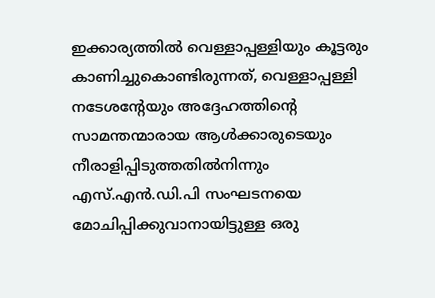ഇക്കാര്യത്തിൽ വെള്ളാപ്പള്ളിയും കൂട്ടരും കാണിച്ചുകൊണ്ടിരുന്നത്, വെള്ളാപ്പള്ളി നടേശന്റേയും അദ്ദേഹത്തിന്റെ സാമന്തന്മാരായ ആൾക്കാരുടെയും നീരാളിപ്പിടുത്തതിൽനിന്നും എസ്.എൻ.ഡി.പി സംഘടനയെ മോചിപ്പിക്കുവാനായിട്ടുള്ള ഒരു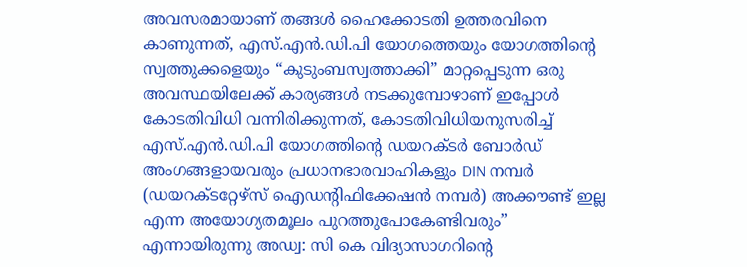അവസരമായാണ് തങ്ങൾ ഹൈക്കോടതി ഉത്തരവിനെ കാണുന്നത്, എസ്.എൻ.ഡി.പി യോഗത്തെയും യോഗത്തിന്റെ സ്വത്തുക്കളെയും “കുടുംബസ്വത്താക്കി” മാറ്റപ്പെടുന്ന ഒരു അവസ്ഥയിലേക്ക് കാര്യങ്ങൾ നടക്കുമ്പോഴാണ് ഇപ്പോൾ കോടതിവിധി വന്നിരിക്കുന്നത്, കോടതിവിധിയനുസരിച്ച് എസ്.എൻ.ഡി.പി യോഗത്തിന്റെ ഡയറക്ടർ ബോർഡ് അംഗങ്ങളായവരും പ്രധാനഭാരവാഹികളും DIN നമ്പർ (ഡയറക്ടറ്റേഴ്‌സ് ഐഡന്റിഫിക്കേഷൻ നമ്പർ) അക്കൗണ്ട് ഇല്ല എന്ന അയോഗ്യതമൂലം പുറത്തുപോകേണ്ടിവരും” എന്നായിരുന്നു അഡ്വ: സി കെ വിദ്യാസാഗറിന്റെ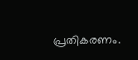പ്രതികരണം.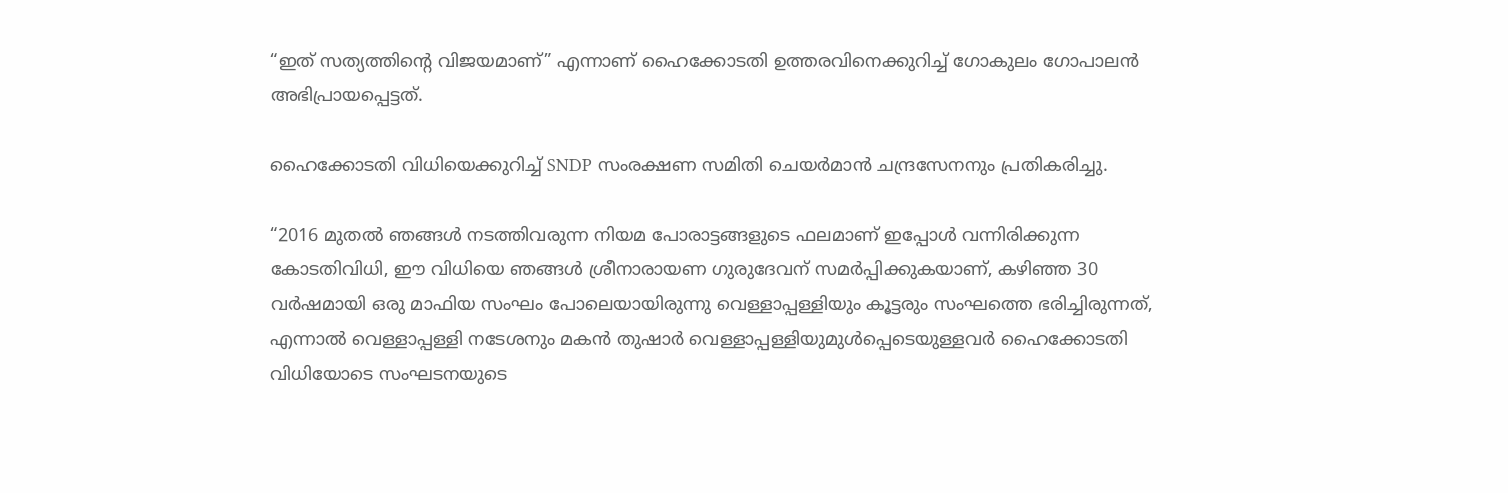“ഇത് സത്യത്തിന്റെ വിജയമാണ്” എന്നാണ് ഹൈക്കോടതി ഉത്തരവിനെക്കുറിച്ച് ഗോകുലം ഗോപാലൻ അഭിപ്രായപ്പെട്ടത്.

ഹൈക്കോടതി വിധിയെക്കുറിച്ച് SNDP സംരക്ഷണ സമിതി ചെയർമാൻ ചന്ദ്രസേനനും പ്രതികരിച്ചു.

“2016 മുതൽ ഞങ്ങൾ നടത്തിവരുന്ന നിയമ പോരാട്ടങ്ങളുടെ ഫലമാണ് ഇപ്പോൾ വന്നിരിക്കുന്ന കോടതിവിധി, ഈ വിധിയെ ഞങ്ങൾ ശ്രീനാരായണ ഗുരുദേവന് സമർപ്പിക്കുകയാണ്, കഴിഞ്ഞ 30 വർഷമായി ഒരു മാഫിയ സംഘം പോലെയായിരുന്നു വെള്ളാപ്പള്ളിയും കൂട്ടരും സംഘത്തെ ഭരിച്ചിരുന്നത്, എന്നാൽ വെള്ളാപ്പള്ളി നടേശനും മകൻ തുഷാർ വെള്ളാപ്പള്ളിയുമുൾപ്പെടെയുള്ളവർ ഹൈക്കോടതി വിധിയോടെ സംഘടനയുടെ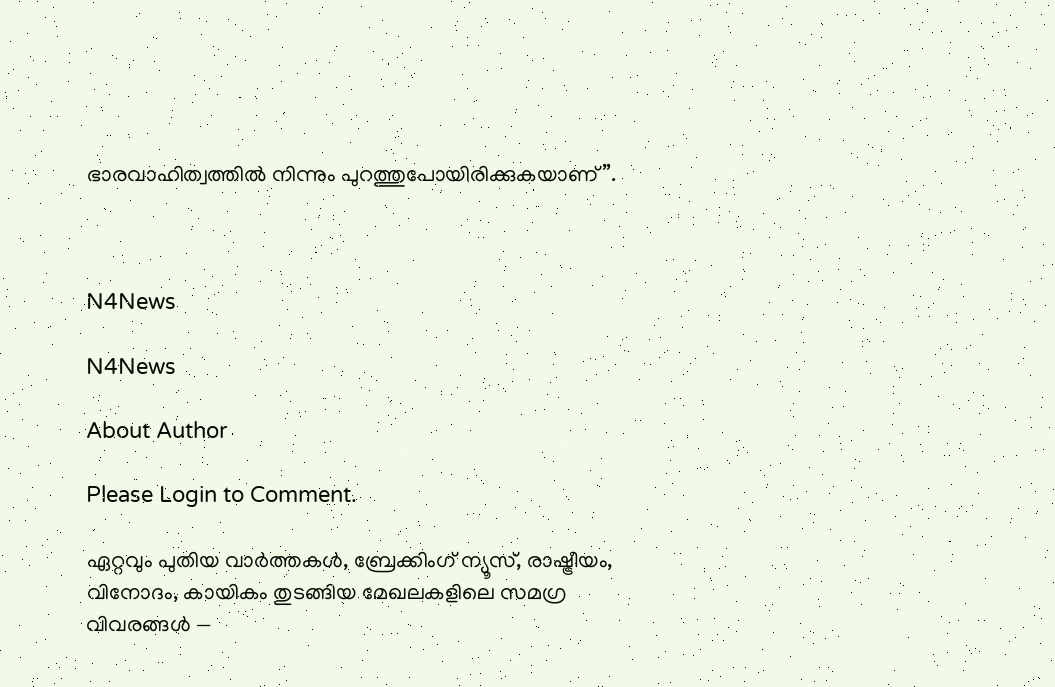ഭാരവാഹിത്വത്തിൽ നിന്നും പുറത്തുപോയിരിക്കുകയാണ്”.



N4News

N4News

About Author

Please Login to Comment.

ഏറ്റവും പുതിയ വാർത്തകൾ, ബ്രേക്കിംഗ് ന്യൂസ്, രാഷ്ട്രീയം, വിനോദം, കായികം തുടങ്ങിയ മേഖലകളിലെ സമഗ്ര വിവരങ്ങൾ —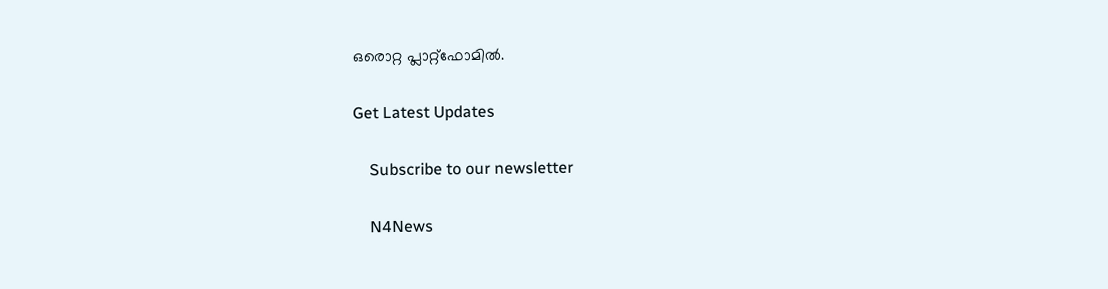ഒരൊറ്റ പ്ലാറ്റ്‌ഫോമിൽ.

Get Latest Updates

    Subscribe to our newsletter

    N4News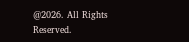@2026. All Rights Reserved.